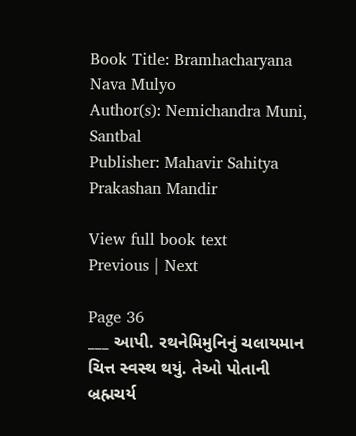Book Title: Bramhacharyana Nava Mulyo
Author(s): Nemichandra Muni, Santbal
Publisher: Mahavir Sahitya Prakashan Mandir

View full book text
Previous | Next

Page 36
___ આપી. રથનેમિમુનિનું ચલાયમાન ચિત્ત સ્વસ્થ થયું. તેઓ પોતાની બ્રહ્મચર્ય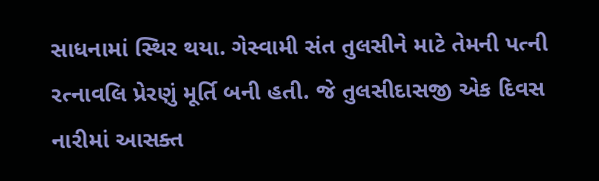સાધનામાં સ્થિર થયા. ગેસ્વામી સંત તુલસીને માટે તેમની પત્ની રત્નાવલિ પ્રેરણું મૂર્તિ બની હતી. જે તુલસીદાસજી એક દિવસ નારીમાં આસક્ત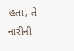હતા, તે નારીની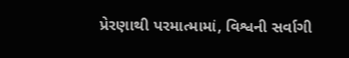પ્રેરણાથી પરમાત્મામાં, વિશ્વની સર્વાગી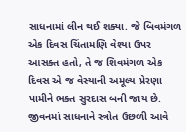સાધનામાં લીન થઈ શક્યા. જે બિવમંગળ એક દિવસ ચિંતામણિ વેશ્યા ઉપર આસક્ત હતો, તે જ શિવમંગળ એક દિવસ એ જ વેસ્યાની અમૂલ્ય પ્રેરણા પામીને ભક્ત સુરદાસ બની જાય છે. જીવનમાં સાધનાને સ્ત્રોત ઉછળી આવે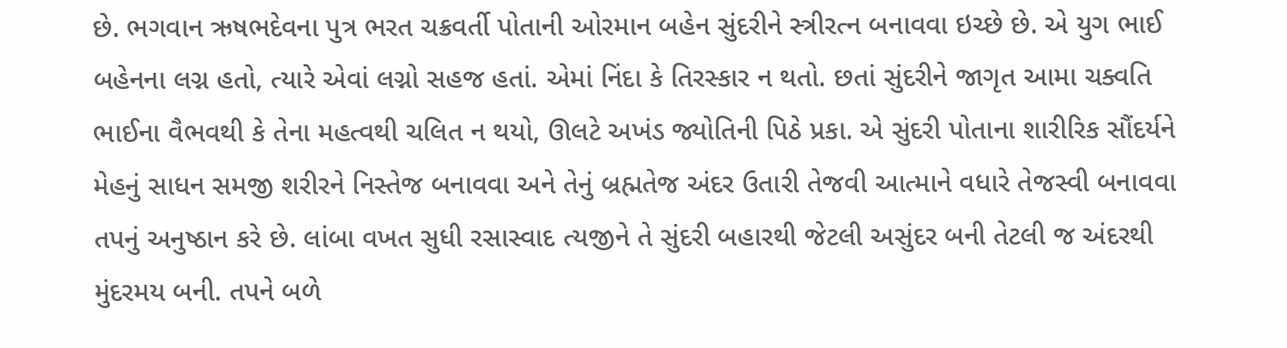છે. ભગવાન ઋષભદેવના પુત્ર ભરત ચક્રવર્તી પોતાની ઓરમાન બહેન સુંદરીને સ્ત્રીરત્ન બનાવવા ઇચ્છે છે. એ યુગ ભાઈ બહેનના લગ્ન હતો, ત્યારે એવાં લગ્નો સહજ હતાં. એમાં નિંદા કે તિરસ્કાર ન થતો. છતાં સુંદરીને જાગૃત આમા ચક્વતિ ભાઈના વૈભવથી કે તેના મહત્વથી ચલિત ન થયો, ઊલટે અખંડ જ્યોતિની પિઠે પ્રકા. એ સુંદરી પોતાના શારીરિક સૌંદર્યને મેહનું સાધન સમજી શરીરને નિસ્તેજ બનાવવા અને તેનું બ્રહ્મતેજ અંદર ઉતારી તેજવી આત્માને વધારે તેજસ્વી બનાવવા તપનું અનુષ્ઠાન કરે છે. લાંબા વખત સુધી રસાસ્વાદ ત્યજીને તે સુંદરી બહારથી જેટલી અસુંદર બની તેટલી જ અંદરથી મુંદરમય બની. તપને બળે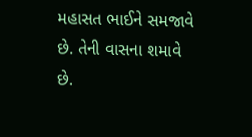મહાસત ભાઈને સમજાવે છે. તેની વાસના શમાવે છે.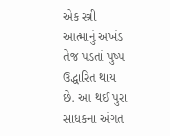એક સ્ત્રી આત્માનું અખંડ તેજ પડતાં પુષ્પ ઉદ્ધારિત થાય છે. આ થઈ પુરા સાધકના અંગત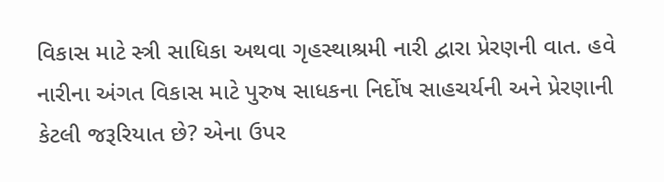વિકાસ માટે સ્ત્રી સાધિકા અથવા ગૃહસ્થાશ્રમી નારી દ્વારા પ્રેરણની વાત. હવે નારીના અંગત વિકાસ માટે પુરુષ સાધકના નિર્દોષ સાહચર્યની અને પ્રેરણાની કેટલી જરૂરિયાત છે? એના ઉપર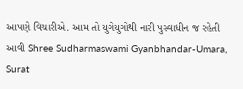આપણે વિચારીએ. આમ તો યુગેયુગોથી નારી પુસ્વાધીન જ રહેતી આવી Shree Sudharmaswami Gyanbhandar-Umara, Surat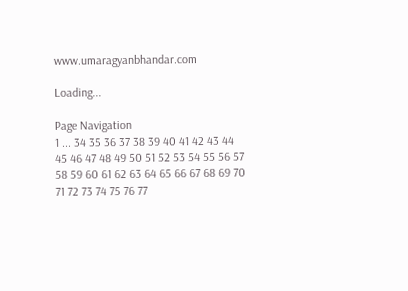www.umaragyanbhandar.com

Loading...

Page Navigation
1 ... 34 35 36 37 38 39 40 41 42 43 44 45 46 47 48 49 50 51 52 53 54 55 56 57 58 59 60 61 62 63 64 65 66 67 68 69 70 71 72 73 74 75 76 77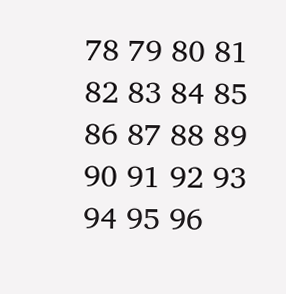78 79 80 81 82 83 84 85 86 87 88 89 90 91 92 93 94 95 96